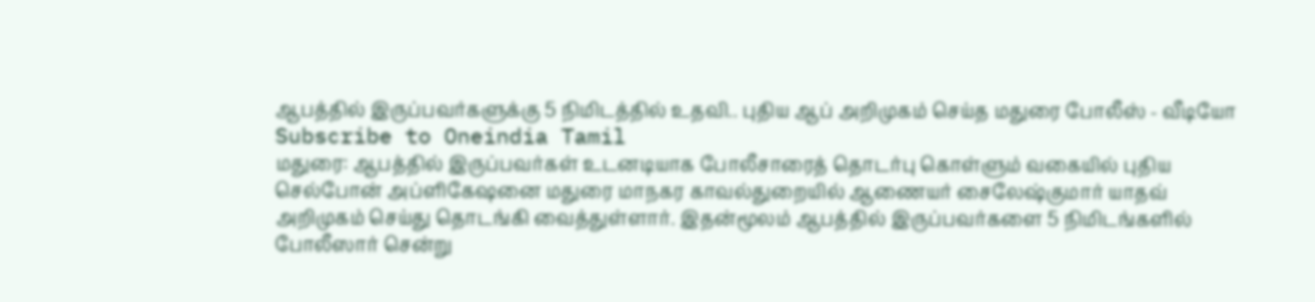ஆபத்தில் இருப்பவர்களுக்கு 5 நிமிடத்தில் உதவி.. புதிய ஆப் அறிமுகம் செய்த மதுரை போலீஸ் - வீடியோ
Subscribe to Oneindia Tamil
மதுரை: ஆபத்தில் இருப்பவர்கள் உடனடியாக போலீசாரைத் தொடர்பு கொள்ளும் வகையில் புதிய செல்போன் அப்ளிகேஷனை மதுரை மாநகர காவல்துறையில் ஆணையர் சைலேஷ்குமார் யாதவ் அறிமுகம் செய்து தொடங்கி வைத்துள்ளார். இதன்மூலம் ஆபத்தில் இருப்பவர்களை 5 நிமிடங்களில் போலீஸார் சென்று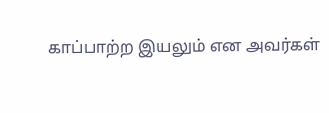காப்பாற்ற இயலும் என அவர்கள்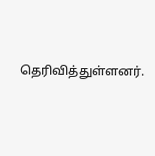தெரிவித்துள்ளனர்.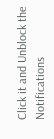Click it and Unblock the Notifications